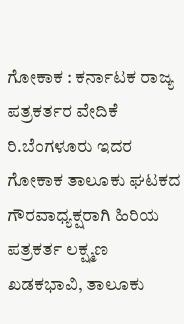ಗೋಕಾಕ : ಕರ್ನಾಟಕ ರಾಜ್ಯ ಪತ್ರಕರ್ತರ ವೇದಿಕೆ ರಿ.ಬೆಂಗಳೂರು ಇದರ ಗೋಕಾಕ ತಾಲೂಕು ಘಟಕದ ಗೌರವಾಧ್ಯಕ್ಷರಾಗಿ ಹಿರಿಯ ಪತ್ರಕರ್ತ ಲಕ್ಷ್ಮಣ ಖಡಕಭಾವಿ, ತಾಲೂಕು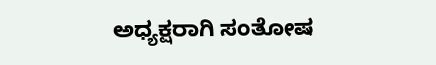ಅಧ್ಯಕ್ಷರಾಗಿ ಸಂತೋಷ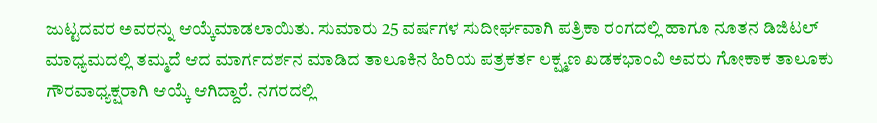ಜುಟ್ಟದವರ ಅವರನ್ನು ಆಯ್ಕೆಮಾಡಲಾಯಿತು. ಸುಮಾರು 25 ವರ್ಷಗಳ ಸುದೀರ್ಘವಾಗಿ ಪತ್ರಿಕಾ ರಂಗದಲ್ಲಿ ಹಾಗೂ ನೂತನ ಡಿಜಿಟಲ್ ಮಾಧ್ಯಮದಲ್ಲಿ ತಮ್ಮದೆ ಆದ ಮಾರ್ಗದರ್ಶನ ಮಾಡಿದ ತಾಲೂಕಿನ ಹಿರಿಯ ಪತ್ರಕರ್ತ ಲಕ್ಷ್ಮಣ ಖಡಕಭಾಂವಿ ಅವರು ಗೋಕಾಕ ತಾಲೂಕು ಗೌರವಾಧ್ಯಕ್ಷರಾಗಿ ಆಯ್ಕೆ ಆಗಿದ್ದಾರೆ. ನಗರದಲ್ಲಿ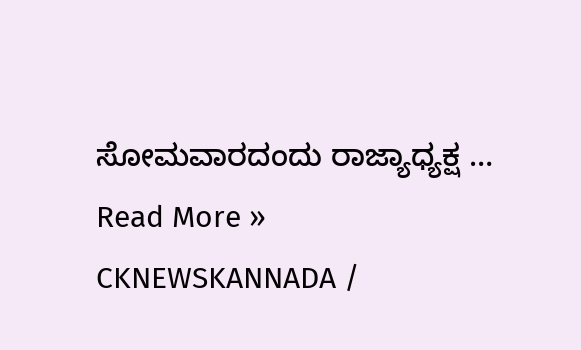ಸೋಮವಾರದಂದು ರಾಜ್ಯಾಧ್ಯಕ್ಷ …
Read More »
CKNEWSKANNADA /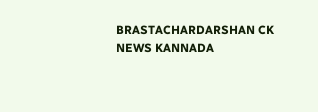BRASTACHARDARSHAN CK NEWS KANNADA